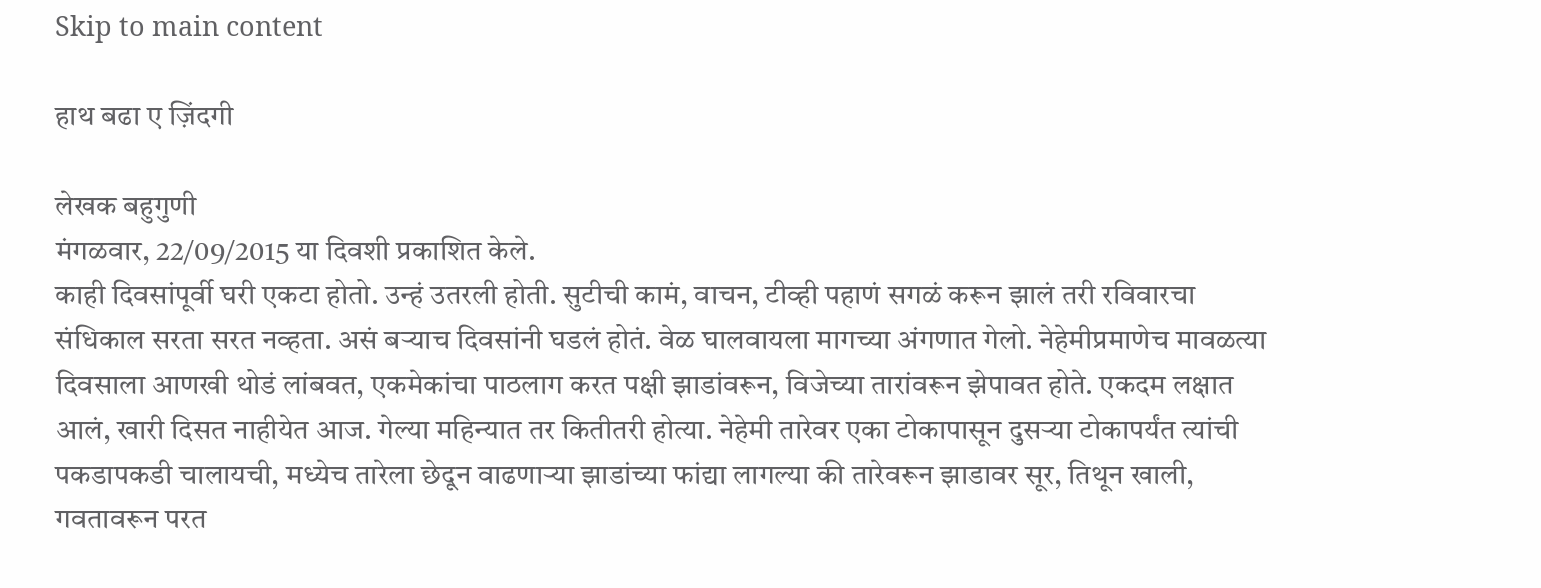Skip to main content

हाथ बढा ए ज़िंदगी

लेखक बहुगुणी
मंगळवार, 22/09/2015 या दिवशी प्रकाशित केले.
काही दिवसांपूर्वी घरी एकटा होतो. उन्हं उतरली होती. सुटीची कामं, वाचन, टीव्ही पहाणं सगळं करून झालं तरी रविवारचा संधिकाल सरता सरत नव्हता. असं बर्‍याच दिवसांनी घडलं होतं. वेळ घालवायला मागच्या अंगणात गेलो. नेहेमीप्रमाणेच मावळत्या दिवसाला आणखी थोडं लांबवत, एकमेकांचा पाठलाग करत पक्षी झाडांवरून, विजेच्या तारांवरून झेपावत होते. एकदम लक्षात आलं, खारी दिसत नाहीयेत आज. गेल्या महिन्यात तर कितीतरी होत्या. नेहेमी तारेवर एका टोकापासून दुसर्‍या टोकापर्यंत त्यांची पकडापकडी चालायची, मध्येच तारेला छेदून वाढणार्‍या झाडांच्या फांद्या लागल्या की तारेवरून झाडावर सूर, तिथून खाली, गवतावरून परत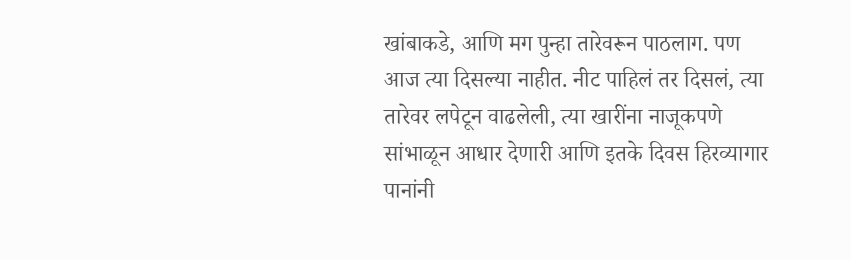खांबाकडे, आणि मग पुन्हा तारेवरून पाठलाग. पण आज त्या दिसल्या नाहीत. नीट पाहिलं तर दिसलं, त्या तारेवर लपेटून वाढलेली, त्या खारींना नाजूकपणे सांभाळून आधार देणारी आणि इतके दिवस हिरव्यागार पानांनी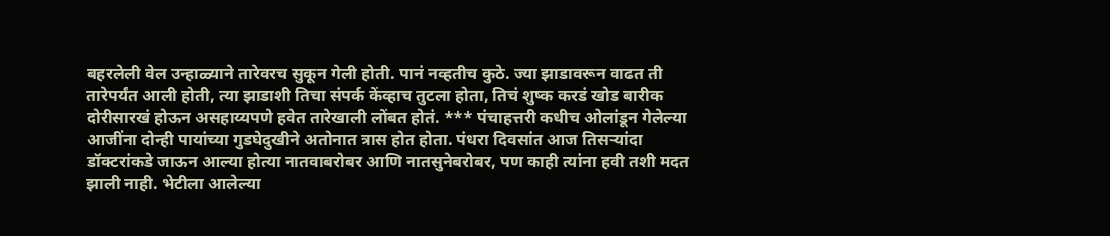बहरलेली वेल उन्हाळ्याने तारेवरच सुकून गेली होती. पानं नव्हतीच कुठे. ज्या झाडावरून वाढत ती तारेपर्यंत आली होती, त्या झाडाशी तिचा संपर्क केंव्हाच तुटला होता, तिचं शुष्क करडं खोड बारीक दोरीसारखं होऊन असहाय्यपणे हवेत तारेखाली लोंबत होतं. *** पंचाहत्तरी कधीच ओलांडून गेलेल्या आजींना दोन्ही पायांच्या गुडघेदुखीने अतोनात त्रास होत होता. पंधरा दिवसांत आज तिसर्‍यांदा डॉक्टरांकडे जाऊन आल्या होत्या नातवाबरोबर आणि नातसुनेबरोबर, पण काही त्यांना हवी तशी मदत झाली नाही. भेटीला आलेल्या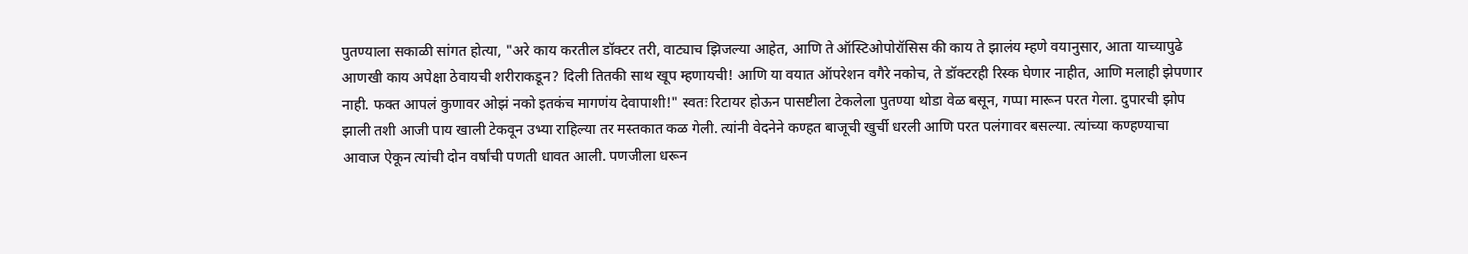पुतण्याला सकाळी सांगत होत्या, "अरे काय करतील डॉक्टर तरी, वाट्याच झिजल्या आहेत, आणि ते ऑस्टिओपोरॉसिस की काय ते झालंय म्हणे वयानुसार, आता याच्यापुढे आणखी काय अपेक्षा ठेवायची शरीराकडून? दिली तितकी साथ खूप म्हणायची! आणि या वयात ऑपरेशन वगैरे नकोच, ते डॉक्टरही रिस्क घेणार नाहीत, आणि मलाही झेपणार नाही. फक्त आपलं कुणावर ओझं नको इतकंच मागणंय देवापाशी!" स्वतः रिटायर होऊन पासष्टीला टेकलेला पुतण्या थोडा वेळ बसून, गप्पा मारून परत गेला. दुपारची झोप झाली तशी आजी पाय खाली टेकवून उभ्या राहिल्या तर मस्तकात कळ गेली. त्यांनी वेदनेने कण्हत बाजूची खुर्ची धरली आणि परत पलंगावर बसल्या. त्यांच्या कण्हण्याचा आवाज ऐकून त्यांची दोन वर्षांची पणती धावत आली. पणजीला धरून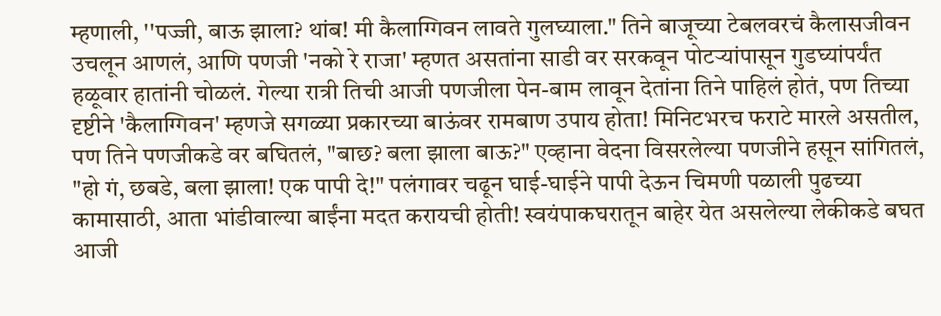म्हणाली, ''पज्जी, बाऊ झाला? थांब! मी कैलाग्गिवन लावते गुलघ्याला." तिने बाजूच्या टेबलवरचं कैलासजीवन उचलून आणलं, आणि पणजी 'नको रे राजा' म्हणत असतांना साडी वर सरकवून पोटर्‍यांपासून गुडघ्यांपर्यंत हळूवार हातांनी चोळलं. गेल्या रात्री तिची आजी पणजीला पेन-बाम लावून देतांना तिने पाहिलं होतं, पण तिच्या दृष्टीने 'कैलाग्गिवन' म्हणजे सगळ्या प्रकारच्या बाऊंवर रामबाण उपाय होता! मिनिटभरच फराटे मारले असतील, पण तिने पणजीकडे वर बघितलं, "बाछ? बला झाला बाऊ?" एव्हाना वेदना विसरलेल्या पणजीने हसून सांगितलं, "हो गं, छबडे, बला झाला! एक पापी दे!" पलंगावर चढून घाई-घाईने पापी देऊन चिमणी पळाली पुढच्या कामासाठी, आता भांडीवाल्या बाईंना मदत करायची होती! स्वयंपाकघरातून बाहेर येत असलेल्या लेकीकडे बघत आजी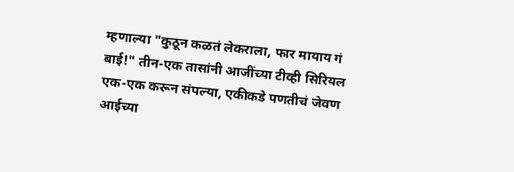म्हणाल्या "कुठून कळतं लेकराला, फार मायाय गं बाई!" तीन-एक तासांनी आजींच्या टीव्ही सिरियल एक-एक करून संपल्या, एकीकडे पणतीचं जेवण आईच्या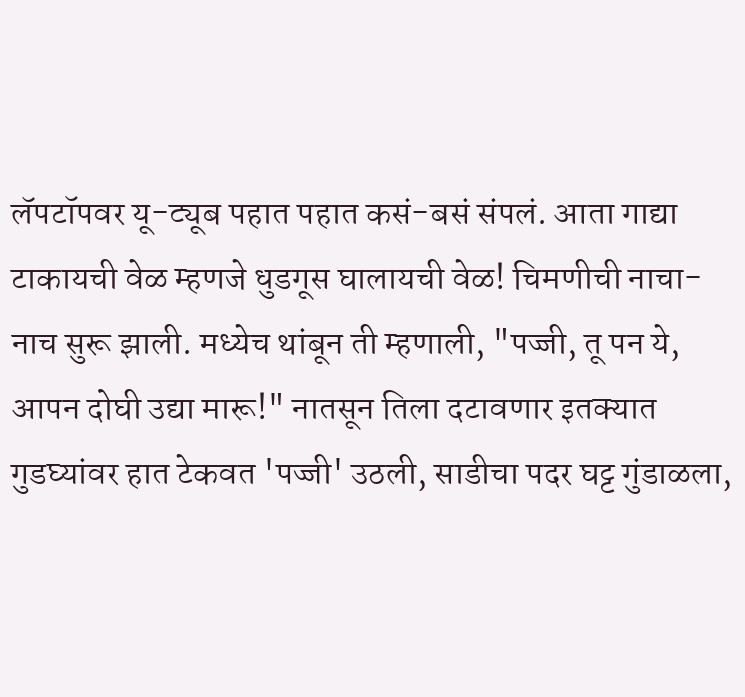लॅपटॉपवर यू-ट्यूब पहात पहात कसं-बसं संपलं. आता गाद्या टाकायची वेळ म्हणजे धुडगूस घालायची वेळ! चिमणीची नाचा-नाच सुरू झाली. मध्येच थांबून ती म्हणाली, "पज्जी, तू पन ये, आपन दोघी उद्या मारू!" नातसून तिला दटावणार इतक्यात गुडघ्यांवर हात टेकवत 'पज्जी' उठली, साडीचा पदर घट्ट गुंडाळला,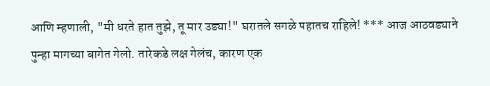आणि म्हणाली, "मी धरते हात तुझे, तू मार उड्या!" घरातले सगळे पहातच राहिले! *** आज आठवड्याने पुन्हा मागच्या बागेत गेलो. तारेकडे लक्ष गेलंच, कारण एक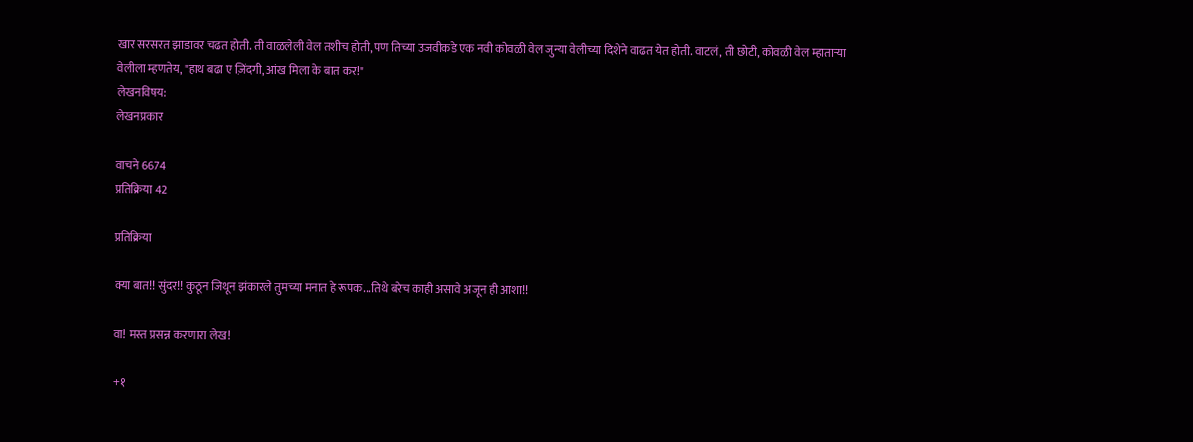खार सरसरत झाडावर चढत होती. ती वाळलेली वेल तशीच होती, पण तिच्या उजवीकडे एक नवी कोवळी वेल जुन्या वेलीच्या दिशेने वाढत येत होती. वाटलं, ती छोटी, कोवळी वेल म्हातार्‍या वेलीला म्हणतेय, "हाथ बढा ए ज़िंदगी, आंख मिला के बात कर!"
लेखनविषय:
लेखनप्रकार

वाचने 6674
प्रतिक्रिया 42

प्रतिक्रिया

क्या बात!! सुंदर!! कुठून जिथून झंकारले तुमच्या मनात हे रूपक...तिथे बरेच काही असावे अजून ही आशा!!

वा! मस्त प्रसन्न करणारा लेख!

+१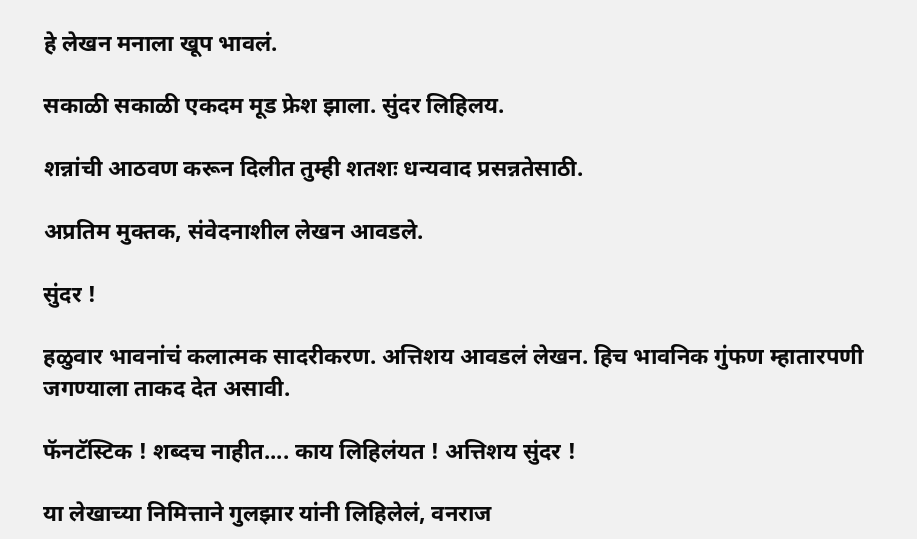हे लेखन मनाला खूप भावलं.

सकाळी सकाळी एकदम मूड फ्रेश झाला. सुंदर लिहिलय.

शन्नांची आठवण करून दिलीत तुम्ही शतशः धन्यवाद प्रसन्नतेसाठी.

अप्रतिम मुक्तक, संवेदनाशील लेखन आवडले.

सुंदर !

हळुवार भावनांचं कलात्मक सादरीकरण. अत्तिशय आवडलं लेखन. हिच भावनिक गुंफण म्हातारपणी जगण्याला ताकद देत असावी.

फॅनटॅस्टिक ! शब्दच नाहीत.... काय लिहिलंयत ! अत्तिशय सुंदर !

या लेखाच्या निमित्ताने गुलझार यांनी लिहिलेलं, वनराज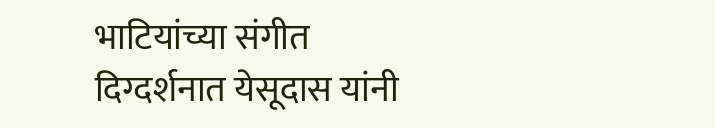भाटियांच्या संगीत दिग्दर्शनात येसूदास यांनी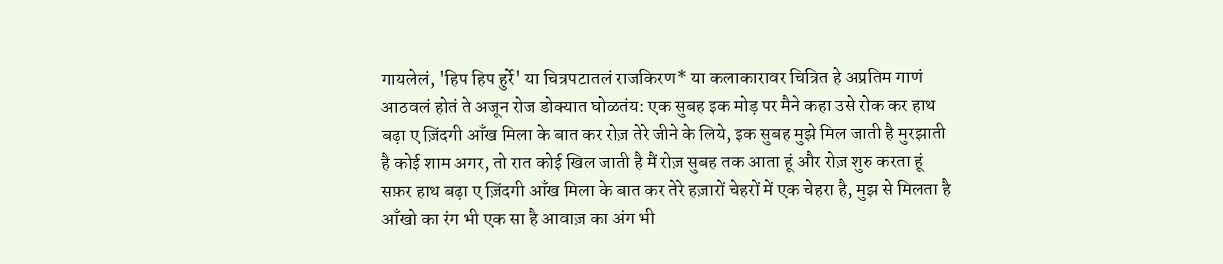गायलेलं, 'हिप हिप हुर्रे' या चित्रपटातलं राजकिरण* या कलाकारावर चित्रित हे अप्रतिम गाणं आठवलं होतं ते अजून रोज डोक्यात घोळतंय: एक सुबह इक मोड़ पर मैने कहा उसे रोक कर हाथ बढ़ा ए ज़िंदगी आँख मिला के बात कर रोज़ तेरे जीने के लिये, इक सुबह मुझे मिल जाती है मुरझाती है कोई शाम अगर, तो रात कोई खिल जाती है मैं रोज़ सुबह तक आता हूं और रोज़ शुरु करता हूं सफ़र हाथ बढ़ा ए ज़िंदगी आँख मिला के बात कर तेरे हज़ारों चेहरों में एक चेहरा है, मुझ से मिलता है आँखो का रंग भी एक सा है आवाज़ का अंग भी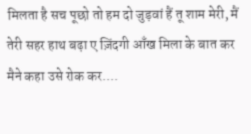मिलता है सच पूछो तो हम दो जुड़वां हैं तू शाम मेरी, मैं तेरी सहर हाथ बढ़ा ए ज़िंदगी आँख मिला के बात कर मैने कहा उसे रोक कर....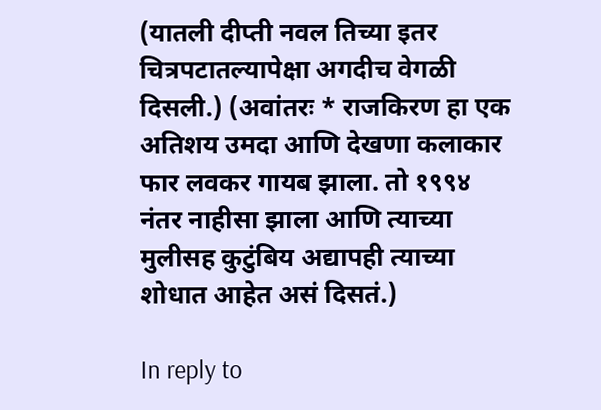(यातली दीप्ती नवल तिच्या इतर चित्रपटातल्यापेक्षा अगदीच वेगळी दिसली.) (अवांतरः * राजकिरण हा एक अतिशय उमदा आणि देखणा कलाकार फार लवकर गायब झाला. तो १९९४ नंतर नाहीसा झाला आणि त्याच्या मुलीसह कुटुंबिय अद्यापही त्याच्या शोधात आहेत असं दिसतं.)

In reply to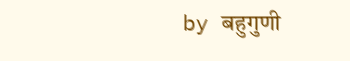by बहुगुणी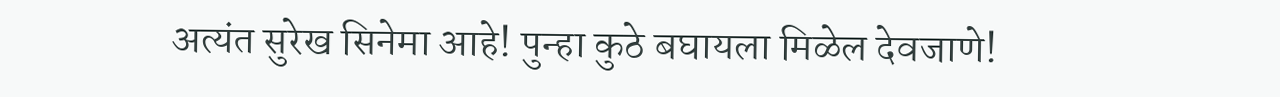अत्यंत सुरेख सिनेमा आहे! पुन्हा कुठे बघायला मिळेल देवजाणे!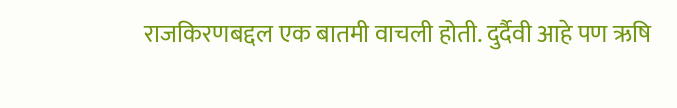राजकिरणबद्दल एक बातमी वाचली होती. दुर्दैवी आहे पण ऋषि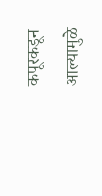कपूरकडून आल्यामुळे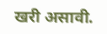खरी असावी.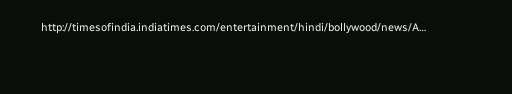http://timesofindia.indiatimes.com/entertainment/hindi/bollywood/news/A…